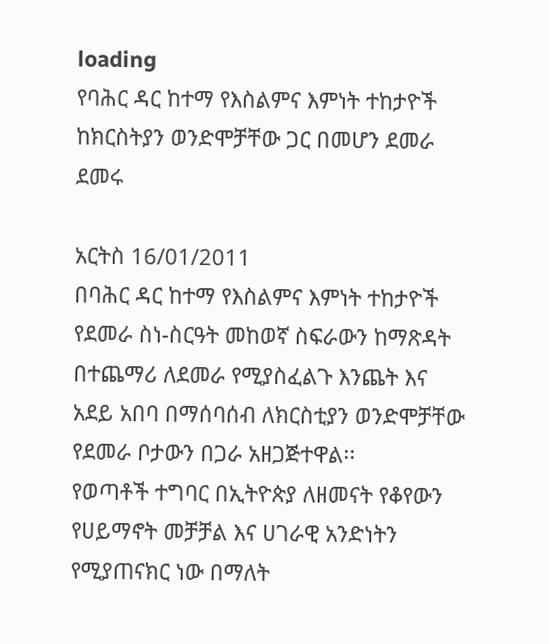loading
የባሕር ዳር ከተማ የእስልምና እምነት ተከታዮች ከክርስትያን ወንድሞቻቸው ጋር በመሆን ደመራ ደመሩ

አርትስ 16/01/2011
በባሕር ዳር ከተማ የእስልምና እምነት ተከታዮች የደመራ ስነ-ስርዓት መከወኛ ስፍራውን ከማጽዳት በተጨማሪ ለደመራ የሚያስፈልጉ እንጨት እና አደይ አበባ በማሰባሰብ ለክርስቲያን ወንድሞቻቸው የደመራ ቦታውን በጋራ አዘጋጅተዋል፡፡
የወጣቶች ተግባር በኢትዮጵያ ለዘመናት የቆየውን የሀይማኖት መቻቻል እና ሀገራዊ አንድነትን የሚያጠናክር ነው በማለት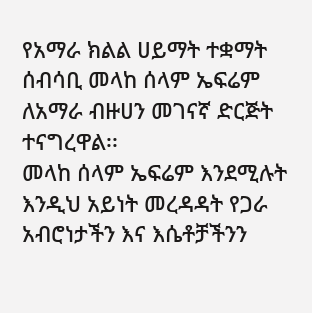የአማራ ክልል ሀይማት ተቋማት ሰብሳቢ መላከ ሰላም ኤፍሬም ለአማራ ብዙሀን መገናኛ ድርጅት ተናግረዋል፡፡
መላከ ሰላም ኤፍሬም እንደሚሉት እንዲህ አይነት መረዳዳት የጋራ አብሮነታችን እና እሴቶቻችንን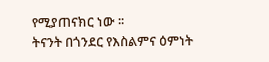የሚያጠናክር ነው ፡፡
ትናንት በጎንደር የእስልምና ዕምነት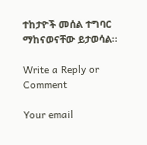ተከታዮች መሰል ተግባር ማከናወናቸው ይታወሳል፡፡

Write a Reply or Comment

Your email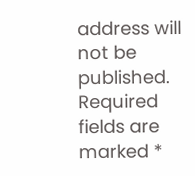address will not be published. Required fields are marked *